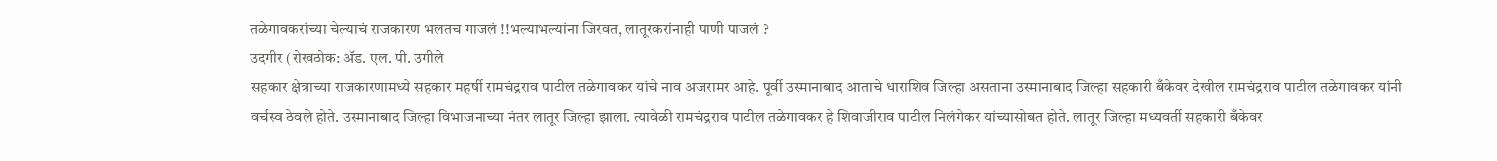तळेगावकरांच्या चेल्याचं राजकारण भलतच गाजलं !!भल्याभल्यांना जिरवत, लातूरकरांनाही पाणी पाजलं ?
उदगीर (रोखठोक: ॲड. एल. पी. उगीले
सहकार क्षेत्राच्या राजकारणामध्ये सहकार महर्षी रामचंद्रराव पाटील तळेगावकर यांचे नाव अजरामर आहे. पूर्वी उस्मानाबाद आताचे धाराशिव जिल्हा असताना उस्मानाबाद जिल्हा सहकारी बँकेवर देखील रामचंद्रराव पाटील तळेगावकर यांनी वर्चस्व ठेवले होते. उस्मानाबाद जिल्हा विभाजनाच्या नंतर लातूर जिल्हा झाला. त्यावेळी रामचंद्रराव पाटील तळेगावकर हे शिवाजीराव पाटील निलंगेकर यांच्यासोबत होते. लातूर जिल्हा मध्यवर्ती सहकारी बँकेवर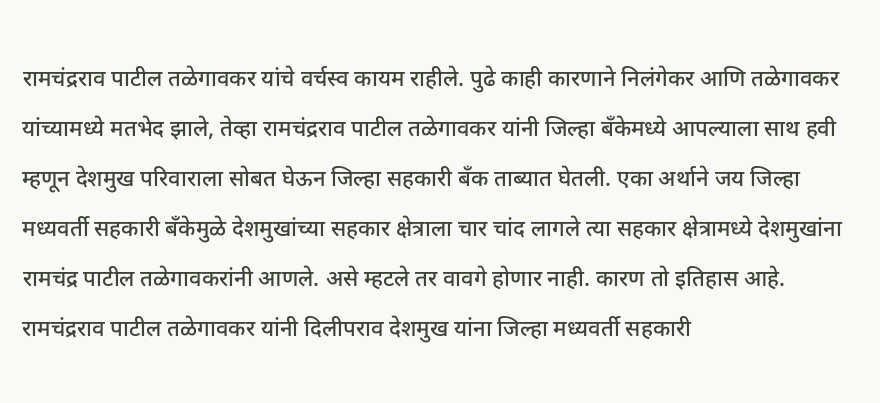रामचंद्रराव पाटील तळेगावकर यांचे वर्चस्व कायम राहीले. पुढे काही कारणाने निलंगेकर आणि तळेगावकर यांच्यामध्ये मतभेद झाले, तेव्हा रामचंद्रराव पाटील तळेगावकर यांनी जिल्हा बँकेमध्ये आपल्याला साथ हवी म्हणून देशमुख परिवाराला सोबत घेऊन जिल्हा सहकारी बँक ताब्यात घेतली. एका अर्थाने जय जिल्हा मध्यवर्ती सहकारी बँकेमुळे देशमुखांच्या सहकार क्षेत्राला चार चांद लागले त्या सहकार क्षेत्रामध्ये देशमुखांना रामचंद्र पाटील तळेगावकरांनी आणले. असे म्हटले तर वावगे होणार नाही. कारण तो इतिहास आहे. रामचंद्रराव पाटील तळेगावकर यांनी दिलीपराव देशमुख यांना जिल्हा मध्यवर्ती सहकारी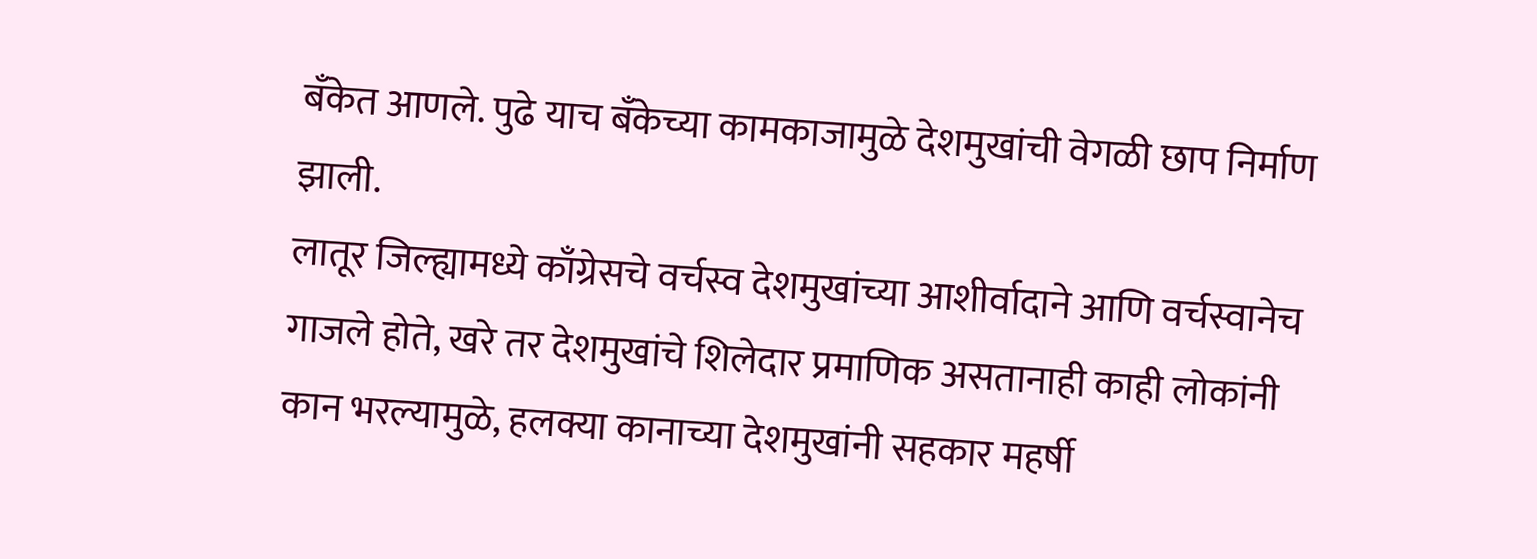बँकेत आणले. पुढे याच बँकेच्या कामकाजामुळे देशमुखांची वेगळी छाप निर्माण झाली.
लातूर जिल्ह्यामध्ये काँग्रेसचे वर्चस्व देशमुखांच्या आशीर्वादाने आणि वर्चस्वानेच गाजले होते, खरे तर देशमुखांचे शिलेदार प्रमाणिक असतानाही काही लोकांनी कान भरल्यामुळे, हलक्या कानाच्या देशमुखांनी सहकार महर्षी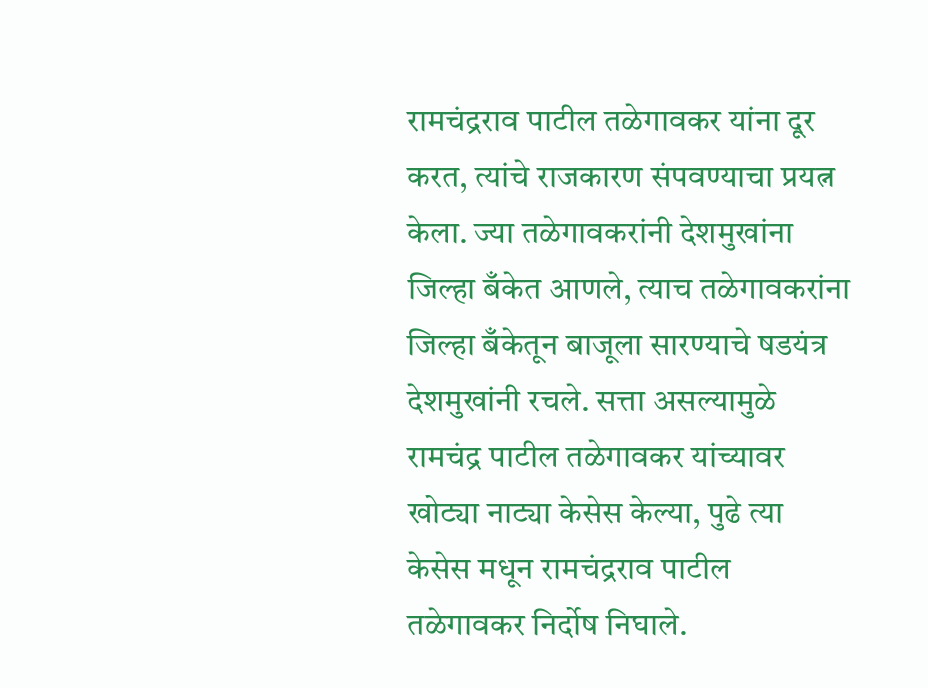रामचंद्रराव पाटील तळेगावकर यांना दूर करत, त्यांचे राजकारण संपवण्याचा प्रयत्न केला. ज्या तळेगावकरांनी देशमुखांना जिल्हा बँकेत आणले, त्याच तळेगावकरांना जिल्हा बँकेतून बाजूला सारण्याचे षडयंत्र देशमुखांनी रचले. सत्ता असल्यामुळे रामचंद्र पाटील तळेगावकर यांच्यावर खोट्या नाट्या केसेस केल्या, पुढे त्या केसेस मधून रामचंद्रराव पाटील तळेगावकर निर्दोष निघाले.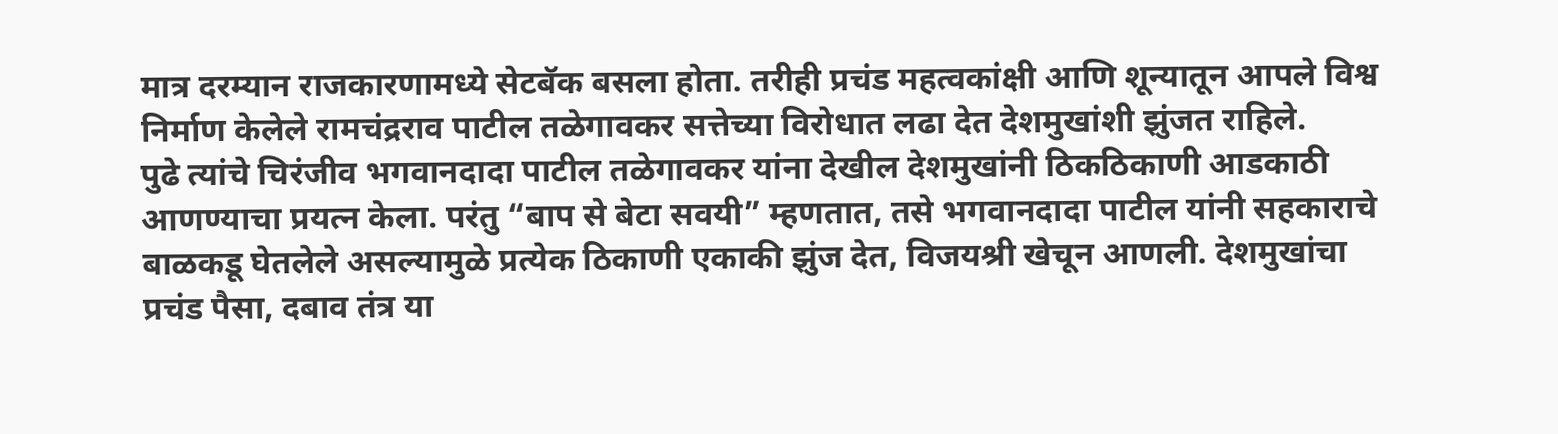मात्र दरम्यान राजकारणामध्ये सेटबॅक बसला होता. तरीही प्रचंड महत्वकांक्षी आणि शून्यातून आपले विश्व निर्माण केलेले रामचंद्रराव पाटील तळेगावकर सत्तेच्या विरोधात लढा देत देशमुखांशी झुंजत राहिले.
पुढे त्यांचे चिरंजीव भगवानदादा पाटील तळेगावकर यांना देखील देशमुखांनी ठिकठिकाणी आडकाठी आणण्याचा प्रयत्न केला. परंतु “बाप से बेटा सवयी” म्हणतात, तसे भगवानदादा पाटील यांनी सहकाराचे बाळकडू घेतलेले असल्यामुळे प्रत्येक ठिकाणी एकाकी झुंज देत, विजयश्री खेचून आणली. देशमुखांचा प्रचंड पैसा, दबाव तंत्र या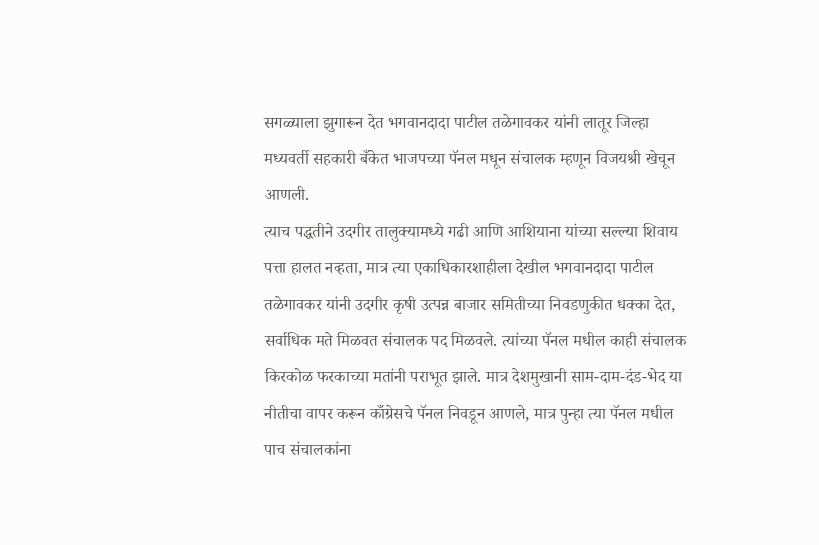सगळ्याला झुगारून देत भगवानदादा पाटील तळेगावकर यांनी लातूर जिल्हा मध्यवर्ती सहकारी बँकेत भाजपच्या पॅनल मधून संचालक म्हणून विजयश्री खेचून आणली.
त्याच पद्धतीने उदगीर तालुक्यामध्ये गढी आणि आशियाना यांच्या सल्ल्या शिवाय पत्ता हालत नव्हता, मात्र त्या एकाधिकारशाहीला देखील भगवानदादा पाटील तळेगावकर यांनी उदगीर कृषी उत्पन्न बाजार समितीच्या निवडणुकीत धक्का देत, सर्वाधिक मते मिळवत संचालक पद मिळवले. त्यांच्या पॅनल मधील काही संचालक किरकोळ फरकाच्या मतांनी पराभूत झाले. मात्र देशमुखानी साम-दाम-दंड-भेद या नीतीचा वापर करून काँग्रेसचे पॅनल निवडून आणले, मात्र पुन्हा त्या पॅनल मधील पाच संचालकांना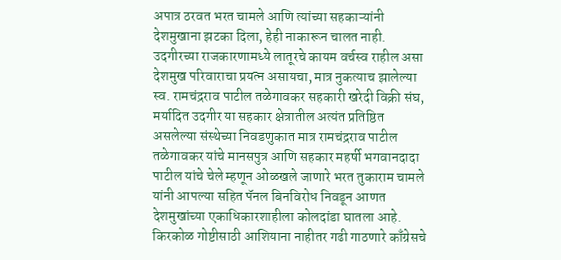अपात्र ठरवत भरत चामले आणि त्यांच्या सहकाऱ्यांनी देशमुखाना झटका दिला, हेही नाकारून चालत नाही. उदगीरच्या राजकारणामध्ये लातूरचे कायम वर्चस्व राहील असा देशमुख परिवाराचा प्रयत्न असायचा, मात्र नुकत्याच झालेल्या स्व. रामचंद्रराव पाटील तळेगावकर सहकारी खरेदी विक्री संघ, मर्यादित उदगीर या सहकार क्षेत्रातील अत्यंत प्रतिष्ठित असलेल्या संस्थेच्या निवडणुकात मात्र रामचंद्रराव पाटील तळेगावकर यांचे मानसपुत्र आणि सहकार महर्षी भगवानदादा पाटील यांचे चेले म्हणून ओळखले जाणारे भरत तुकाराम चामले यांनी आपल्या सहित पॅनल बिनविरोध निवडून आणत देशमुखांच्या एकाधिकारशाहीला कोलदांडा घातला आहे.
किरकोळ गोष्टीसाठी आशियाना नाहीतर गढी गाठणारे काँग्रेसचे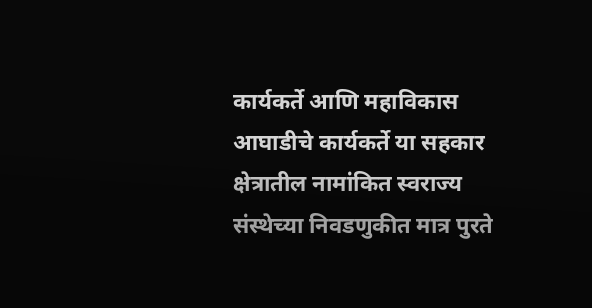कार्यकर्ते आणि महाविकास आघाडीचे कार्यकर्ते या सहकार क्षेत्रातील नामांकित स्वराज्य संस्थेच्या निवडणुकीत मात्र पुरते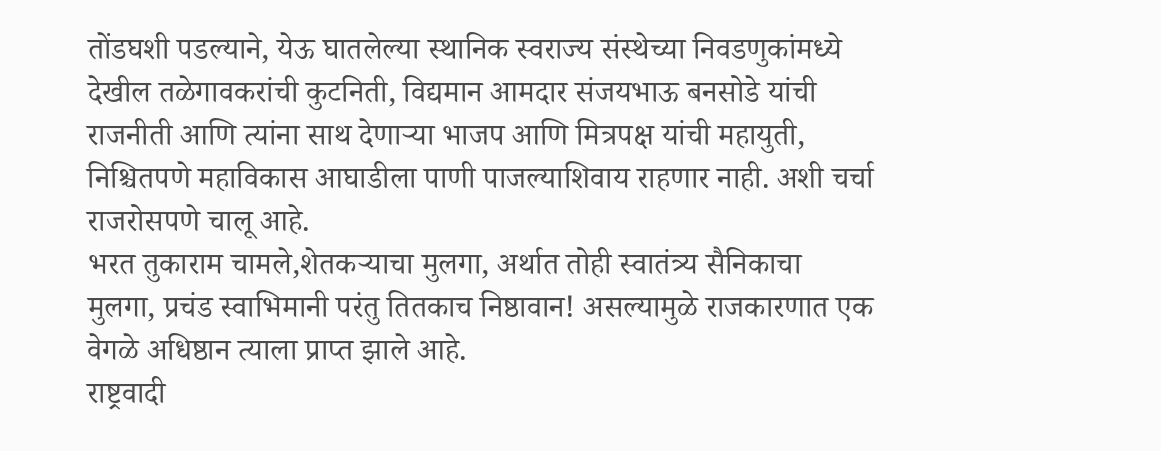तोंडघशी पडल्याने, येऊ घातलेल्या स्थानिक स्वराज्य संस्थेच्या निवडणुकांमध्ये देखील तळेगावकरांची कुटनिती, विद्यमान आमदार संजयभाऊ बनसोडे यांची राजनीती आणि त्यांना साथ देणाऱ्या भाजप आणि मित्रपक्ष यांची महायुती, निश्चितपणे महाविकास आघाडीला पाणी पाजल्याशिवाय राहणार नाही. अशी चर्चा राजरोसपणे चालू आहे.
भरत तुकाराम चामले,शेतकऱ्याचा मुलगा, अर्थात तोही स्वातंत्र्य सैनिकाचा मुलगा, प्रचंड स्वाभिमानी परंतु तितकाच निष्ठावान! असल्यामुळे राजकारणात एक वेगळे अधिष्ठान त्याला प्राप्त झाले आहे.
राष्ट्रवादी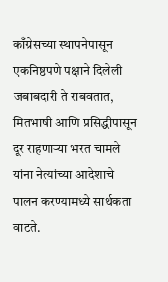काँग्रेसच्या स्थापनेपासून एकनिष्ठपणे पक्षाने दिलेली जबाबदारी ते राबवतात, मितभाषी आणि प्रसिद्धीपासून दूर राहणाऱ्या भरत चामले यांना नेत्यांच्या आदेशाचे पालन करण्यामध्ये सार्थकता वाटते.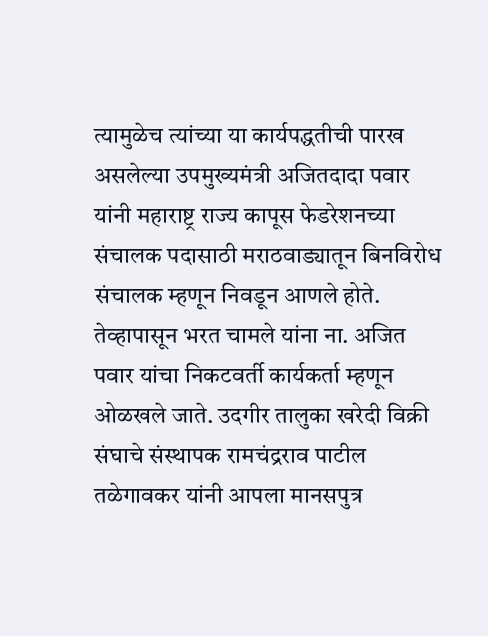त्यामुळेच त्यांच्या या कार्यपद्धतीची पारख असलेल्या उपमुख्यमंत्री अजितदादा पवार यांनी महाराष्ट्र राज्य कापूस फेडरेशनच्या संचालक पदासाठी मराठवाड्यातून बिनविरोध संचालक म्हणून निवडून आणले होते. तेव्हापासून भरत चामले यांना ना. अजित पवार यांचा निकटवर्ती कार्यकर्ता म्हणून ओळखले जाते. उदगीर तालुका खरेदी विक्री संघाचे संस्थापक रामचंद्रराव पाटील तळेगावकर यांनी आपला मानसपुत्र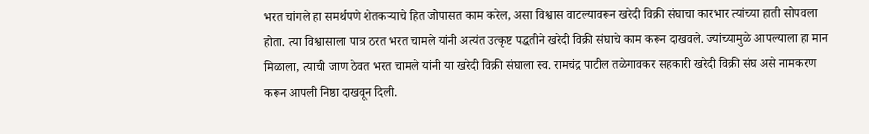भरत चांगले हा समर्थपणे शेतकऱ्याचे हित जोपासत काम करेल, असा विश्वास वाटल्यावरून खरेदी विक्री संघाचा कारभार त्यांच्या हाती सोपवला होता. त्या विश्वासाला पात्र ठरत भरत चामले यांनी अत्यंत उत्कृष्ट पद्धतीने खरेदी विक्री संघाचे काम करून दाखवले. ज्यांच्यामुळे आपल्याला हा मान मिळाला, त्याची जाण ठेवत भरत चामले यांनी या खरेदी विक्री संघाला स्व. रामचंद्र पाटील तळेगावकर सहकारी खरेदी विक्री संघ असे नामकरण करून आपली निष्ठा दाखवून दिली.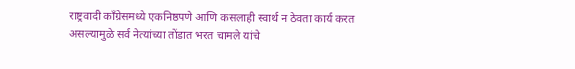राष्ट्रवादी काँग्रेसमध्ये एकनिष्ठपणे आणि कसलाही स्वार्थ न ठेवता कार्य करत असल्यामुळे सर्व नेत्यांच्या तोंडात भरत चामले यांचे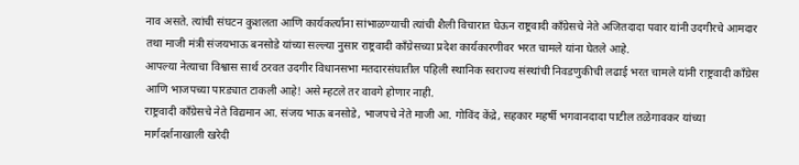नाव असते. त्यांची संघटन कुशलता आणि कार्यकर्त्यांना सांभाळण्याची त्यांची शैली विचारात घेऊन राष्ट्रवादी काँग्रेसचे नेते अजितदादा पवार यांनी उदगीरचे आमदार तथा माजी मंत्री संजयभाऊ बनसोडे यांच्या सल्ल्या नुसार राष्ट्रवादी काँग्रेसच्या प्रदेश कार्यकारणीवर भरत चामले यांना घेतले आहे.
आपल्या नेत्याचा विश्वास सार्थ ठरवत उदगीर विधानसभा मतदारसंघातील पहिली स्थानिक स्वराज्य संस्थांची निवडणुकीची लढाई भरत चामले यांनी राष्ट्रवादी काँग्रेस आणि भाजपच्या पारड्यात टाकली आहे! असे म्हटले तर वावगे होणार नाही.
राष्ट्रवादी काँग्रेसचे नेते विद्यमान आ. संजय भाऊ बनसोडे, भाजपचे नेते माजी आ. गोविंद केंद्रे, सहकार महर्षी भगवानदादा पाटील तळेगावकर यांच्या मार्गदर्शनाखाली खरेदी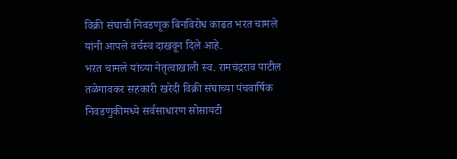विक्री संघाची निवडणूक बिनविरोध काढत भरत चामले यांनी आपले वर्चस्व दाखवून दिले आहे.
भरत चामले यांच्या नेतृत्वाखाली स्व. रामचंद्रराव पाटील तळेगावकर सहकारी खरेदी विक्री संघाच्या पंचवार्षिक निवडणुकीमध्ये सर्वसाधारण सोसायटी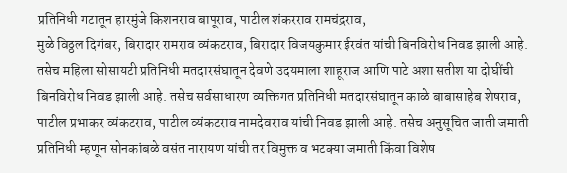प्रतिनिधी गटातून हारमुंजे किशनराव बापूराव, पाटील शंकरराव रामचंद्रराव,
मुळे विठ्ठल दिगंबर, बिरादार रामराव व्यंकटराव, बिरादार विजयकुमार ईरवंत यांची बिनविरोध निवड झाली आहे. तसेच महिला सोसायटी प्रतिनिधी मतदारसंघातून देवणे उदयमाला शाहूराज आणि पाटे अशा सतीश या दोघींची बिनविरोध निवड झाली आहे. तसेच सर्वसाधारण व्यक्तिगत प्रतिनिधी मतदारसंघातून काळे बाबासाहेब शेषराव, पाटील प्रभाकर व्यंकटराव, पाटील व्यंकटराव नामदेवराव यांची निवड झाली आहे. तसेच अनुसूचित जाती जमाती प्रतिनिधी म्हणून सोनकांबळे वसंत नारायण यांची तर विमुक्त व भटक्या जमाती किंवा विशेष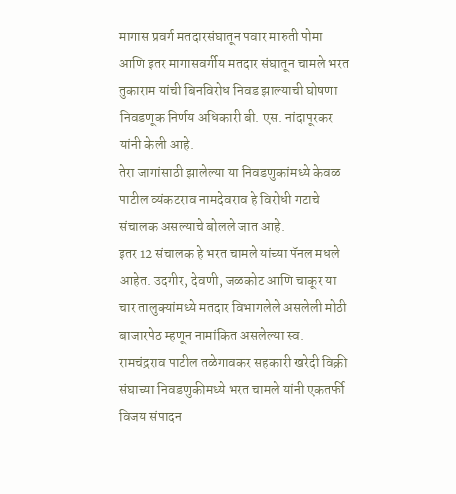मागास प्रवर्ग मतदारसंघातून पवार मारुती पोमा आणि इतर मागासवर्गीय मतदार संघातून चामले भरत तुकाराम यांची बिनविरोध निवड झाल्याची घोषणा निवडणूक निर्णय अधिकारी बी. एस. नांदापूरकर यांनी केली आहे.
तेरा जागांसाठी झालेल्या या निवडणुकांमध्ये केवळ पाटील व्यंकटराव नामदेवराव हे विरोधी गटाचे संचालक असल्याचे बोलले जात आहे.
इतर 12 संचालक हे भरत चामले यांच्या पॅनल मधले आहेत. उदगीर, देवणी, जळकोट आणि चाकूर या चार तालुक्यांमध्ये मतदार विभागलेले असलेली मोठी बाजारपेठ म्हणून नामांकित असलेल्या स्व. रामचंद्रराव पाटील तळेगावकर सहकारी खरेदी विक्री संघाच्या निवडणुकीमध्ये भरत चामले यांनी एकतर्फी विजय संपादन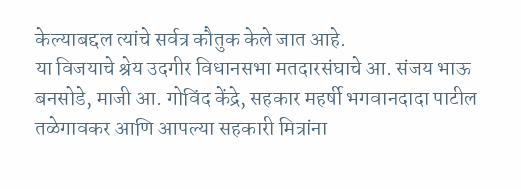केल्याबद्दल त्यांचे सर्वत्र कौतुक केले जात आहे.
या विजयाचे श्रेय उदगीर विधानसभा मतदारसंघाचे आ. संजय भाऊ बनसोडे, माजी आ. गोविंद केंद्रे, सहकार महर्षी भगवानदादा पाटील तळेगावकर आणि आपल्या सहकारी मित्रांना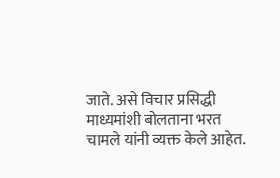जाते. असे विचार प्रसिद्धी माध्यमांशी बोलताना भरत चामले यांनी व्यक्त केले आहेत.